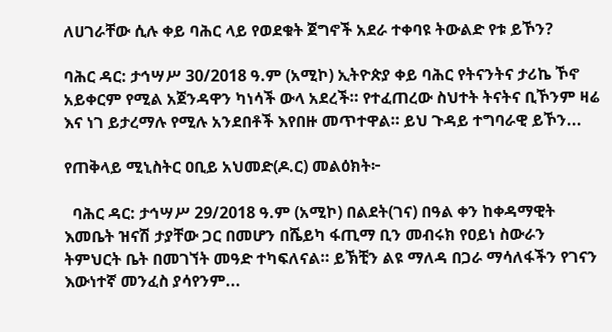ለሀገራቸው ሲሉ ቀይ ባሕር ላይ የወደቁት ጀግኖች አደራ ተቀባዩ ትውልድ የቱ ይኾን?

ባሕር ዳር: ታኅሣሥ 30/2018 ዓ.ም (አሚኮ) ኢትዮጵያ ቀይ ባሕር የትናንትና ታሪኬ ኾኖ አይቀርም የሚል አጀንዳዋን ካነሳች ውላ አደረች። የተፈጠረው ስህተት ትናትና ቢኾንም ዛሬ እና ነገ ይታረማሉ የሚሉ አንደበቶች እየበዙ መጥተዋል። ይህ ጉዳይ ተግባራዊ ይኾን...

የጠቅላይ ሚኒስትር ዐቢይ አህመድ(ዶ.ር) መልዕክት፦

  ባሕር ዳር: ታኅሣሥ 29/2018 ዓ.ም (አሚኮ) በልደት(ገና) በዓል ቀን ከቀዳማዊት እመቤት ዝናሽ ታያቸው ጋር በመሆን በሼይካ ፋጢማ ቢን መብሩክ የዐይነ ስውራን ትምህርት ቤት በመገኘት መዓድ ተካፍለናል። ይኽቺን ልዩ ማለዳ በጋራ ማሳለፋችን የገናን እውነተኛ መንፈስ ያሳየንም...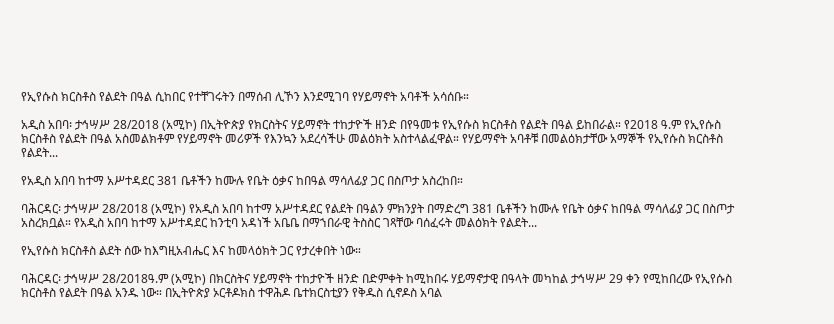የኢየሱስ ክርስቶስ የልደት በዓል ሲከበር የተቸገሩትን በማሰብ ሊኾን እንደሚገባ የሃይማኖት አባቶች አሳሰቡ።

አዲስ አበባ፡ ታኅሣሥ 28/2018 (አሚኮ) በኢትዮጵያ የክርስትና ሃይማኖት ተከታዮች ዘንድ በየዓመቱ የኢየሱስ ክርስቶስ የልደት በዓል ይከበራል። የ2018 ዓ.ም የኢየሱስ ክርስቶስ የልደት በዓል አስመልክቶም የሃይማኖት መሪዎች የእንኳን አደረሳችሁ መልዕክት አስተላልፈዋል። የሃይማኖት አባቶቹ በመልዕክታቸው አማኞች የኢየሱስ ክርስቶስ የልደት...

የአዲስ አበባ ከተማ አሥተዳደር 381 ቤቶችን ከሙሉ የቤት ዕቃና ከበዓል ማሳለፊያ ጋር በስጦታ አስረከበ።

ባሕርዳር፡ ታኅሣሥ 28/2018 (አሚኮ) የአዲስ አበባ ከተማ አሥተዳደር የልደት በዓልን ምክንያት በማድረግ 381 ቤቶችን ከሙሉ የቤት ዕቃና ከበዓል ማሳለፊያ ጋር በስጦታ አስረክቧል። የአዲስ አበባ ከተማ አሥተዳደር ከንቲባ አዳነች አቤቤ በማኀበራዊ ትስስር ገጻቸው ባሰፈሩት መልዕክት የልደት...

የኢየሱስ ክርስቶስ ልደት ሰው ከእግዚአብሔር እና ከመላዕክት ጋር የታረቀበት ነው።

ባሕርዳር፡ ታኅሣሥ 28/2018ዓ.ም (አሚኮ) በክርስትና ሃይማኖት ተከታዮች ዘንድ በድምቀት ከሚከበሩ ሃይማኖታዊ በዓላት መካከል ታኅሣሥ 29 ቀን የሚከበረው የኢየሱስ ክርስቶስ የልደት በዓል አንዱ ነው። በኢትዮጵያ ኦርቶዶክስ ተዋሕዶ ቤተክርስቲያን የቅዱስ ሲኖዶስ አባል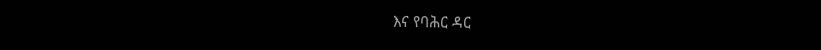እና የባሕር ዳር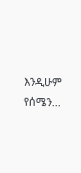እንዲሁም የሰሜን...